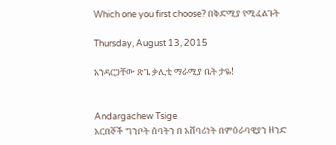Which one you first choose? በቅድሚያ የሚፈልጉት

Thursday, August 13, 2015

አንዳርጋቸው ጽጌ ቃሊቲ ማራሚያ ቤት ታዬ!


Andargachew Tsige
አርበኞች ግንቦት ሰባትን በ አሸባሪነት በምዕራባዊያን ዘንድ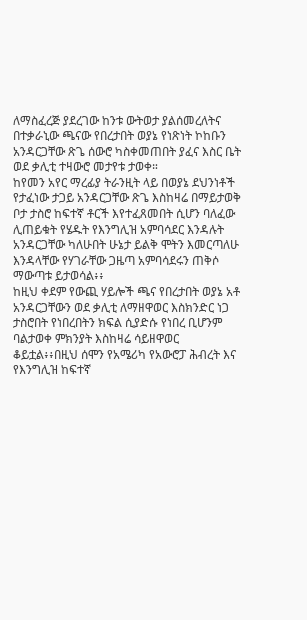ለማስፈረጅ ያደረገው ከንቱ ውትወታ ያልሰመረለትና በተቃራኒው ጫናው የበረታበት ወያኔ የነጽነት ኮከቡን አንዳርጋቸው ጽጌ ሰውሮ ካስቀመጠበት ያፈና እስር ቤት ወደ ቃሊቲ ተዛውሮ መታየቱ ታወቀ።
ከየመን አየር ማረፊያ ትራንዚት ላይ በወያኔ ደህንነቶች የታፈነው ታጋይ አንዳርጋቸው ጽጌ እስከዛሬ በማይታወቅ ቦታ ታስሮ ከፍተኛ ቶርች እየተፈጸመበት ሲሆን ባለፈው ሊጠይቁት የሄዱት የእንግሊዝ አምባሳደር እንዳሉት አንዳርጋቸው ካለሁበት ሁኔታ ይልቅ ሞትን እመርጣለሁ እንዳላቸው የሃገራቸው ጋዜጣ አምባሳደሩን ጠቅሶ ማውጣቱ ይታወሳል፥፥
ከዚህ ቀደም የውጪ ሃይሎች ጫና የበረታበት ወያኔ አቶ አንዳርጋቸውን ወደ ቃሊቲ ለማዘዋወር እስክንድር ነጋ ታስሮበት የነበረበትን ክፍል ሲያድሱ የነበረ ቢሆንም ባልታወቀ ምክንያት እስከዛሬ ሳይዘዋወር ቆይቷል፥፥በዚህ ሰሞን የአሜሪካ የአውሮፓ ሕብረት እና የእንግሊዝ ከፍተኛ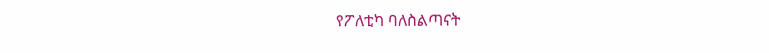የፖለቲካ ባለስልጣናት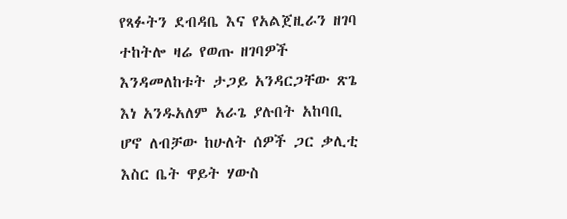የጻፉትን ደብዳቤ እና የአልጀዚራን ዘገባ ተከትሎ ዛሬ የወጡ ዘገባዎች እንዳመለከቱት ታጋይ አንዳርጋቸው ጽጌ እነ አንዱአለም አራጌ ያሉበት አከባቢ ሆኖ ለብቻው ከሁለት ሰዎች ጋር ቃሊቲ እስር ቤት ዋይት ሃውስ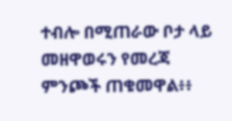ተብሎ በሚጠራው ቦታ ላይ መዘዋወሩን የመረጃ ምንጮች ጠቁመዋል፥፥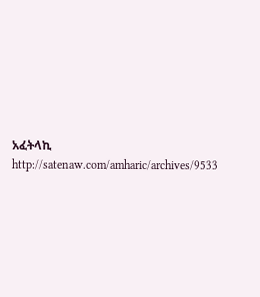አፈትላኪ
http://satenaw.com/amharic/archives/9533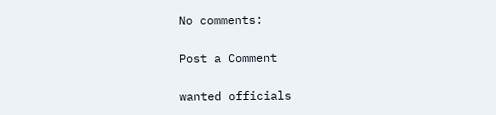No comments:

Post a Comment

wanted officials